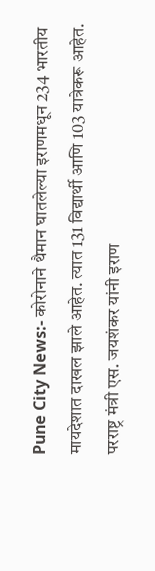Pune City News:- कोरोनाने थैमान घातलेल्या इराणमधून 234 भारतीय मायदेशात दाखल झाले आहेत. त्यात 131 विद्यार्थी आणि 103 यात्रेकरू आहेत.
परराष्ट्र मंत्री एस. जयशंकर यांनी इराण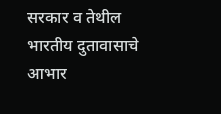सरकार व तेथील भारतीय दुतावासाचे आभार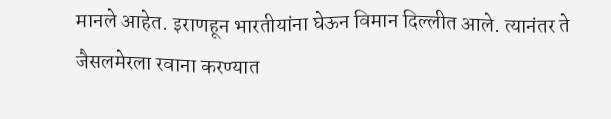मानले आहेत. इराणहून भारतीयांना घेऊन विमान दिल्लीत आले. त्यानंतर ते जैसलमेरला रवाना करण्यात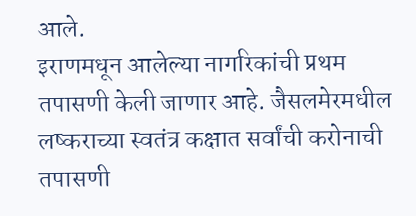आले.
इराणमधून आलेल्या नागरिकांची प्रथम तपासणी केली जाणार आहे. जैसलमेरमधील लष्कराच्या स्वतंत्र कक्षात सर्वांची करोनाची तपासणी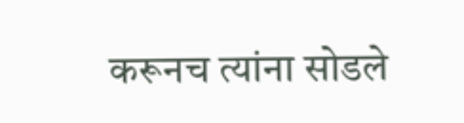करूनच त्यांना सोडले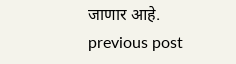जाणार आहे.
previous post